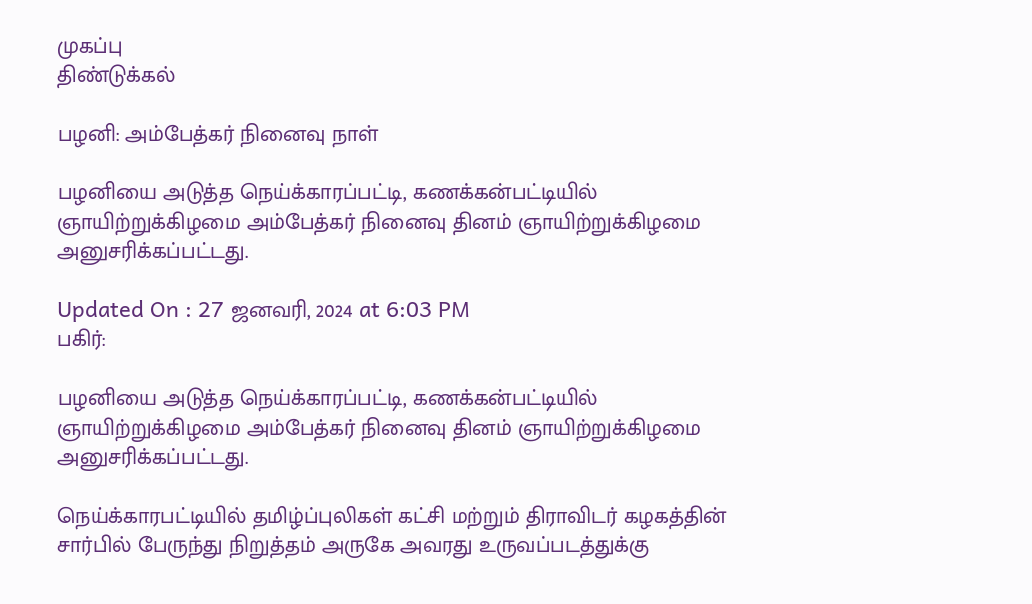முகப்பு
திண்டுக்கல்

பழனி: அம்பேத்கர் நினைவு நாள்

பழனியை அடுத்த நெய்க்காரப்பட்டி, கணக்கன்பட்டியில் ஞாயிற்றுக்கிழமை அம்பேத்கர் நினைவு தினம் ஞாயிற்றுக்கிழமை அனுசரிக்கப்பட்டது.

Updated On : 27 ஜனவரி, 2024 at 6:03 PM
பகிர்:

பழனியை அடுத்த நெய்க்காரப்பட்டி, கணக்கன்பட்டியில் ஞாயிற்றுக்கிழமை அம்பேத்கர் நினைவு தினம் ஞாயிற்றுக்கிழமை அனுசரிக்கப்பட்டது.

நெய்க்காரபட்டியில் தமிழ்ப்புலிகள் கட்சி மற்றும் திராவிடர் கழகத்தின் சார்பில் பேருந்து நிறுத்தம் அருகே அவரது உருவப்படத்துக்கு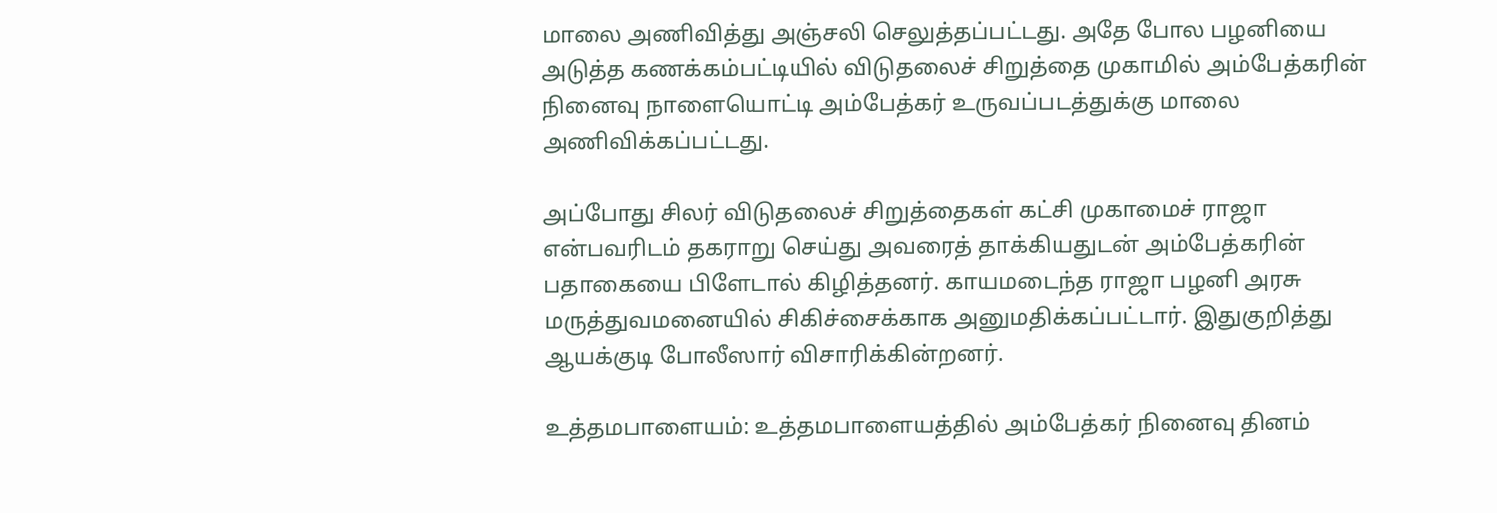மாலை அணிவித்து அஞ்சலி செலுத்தப்பட்டது. அதே போல பழனியை அடுத்த கணக்கம்பட்டியில் விடுதலைச் சிறுத்தை முகாமில் அம்பேத்கரின் நினைவு நாளையொட்டி அம்பேத்கர் உருவப்படத்துக்கு மாலை அணிவிக்கப்பட்டது.

அப்போது சிலர் விடுதலைச் சிறுத்தைகள் கட்சி முகாமைச் ராஜா என்பவரிடம் தகராறு செய்து அவரைத் தாக்கியதுடன் அம்பேத்கரின் பதாகையை பிளேடால் கிழித்தனர். காயமடைந்த ராஜா பழனி அரசு மருத்துவமனையில் சிகிச்சைக்காக அனுமதிக்கப்பட்டார். இதுகுறித்து ஆயக்குடி போலீஸார் விசாரிக்கின்றனர்.

உத்தமபாளையம்: உத்தமபாளையத்தில் அம்பேத்கர் நினைவு தினம்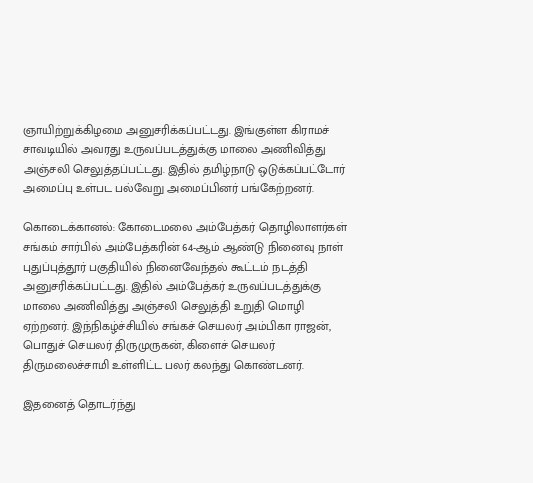ஞாயிற்றுக்கிழமை அனுசரிக்கப்பட்டது. இங்குள்ள கிராமச் சாவடியில் அவரது உருவப்படத்துக்கு மாலை அணிவித்து அஞ்சலி செலுத்தப்பட்டது. இதில் தமிழ்நாடு ஒடுக்கப்பட்டோர் அமைப்பு உள்பட பல்வேறு அமைப்பினர் பங்கேற்றனர்.

கொடைக்கானல்: கோடைமலை அம்பேத்கர் தொழிலாளர்கள் சங்கம் சார்பில் அம்பேத்கரின் 64-ஆம் ஆண்டு நினைவு நாள் புதுப்புத்தூர் பகுதியில் நினைவேந்தல் கூட்டம் நடத்தி அனுசரிக்கப்பட்டது. இதில் அம்பேத்கர் உருவப்படத்துக்கு மாலை அணிவித்து அஞ்சலி செலுத்தி உறுதி மொழி ஏற்றனர். இந்நிகழ்ச்சியில் சங்கச் செயலர் அம்பிகா ராஜன், பொதுச் செயலர் திருமுருகன், கிளைச் செயலர் திருமலைச்சாமி உள்ளிட்ட பலர் கலந்து கொண்டனர்.

இதனைத் தொடர்ந்து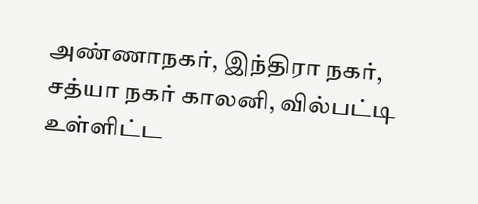அண்ணாநகர், இந்திரா நகர், சத்யா நகர் காலனி, வில்பட்டி உள்ளிட்ட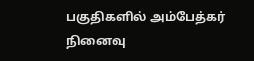பகுதிகளில் அம்பேத்கர் நினைவு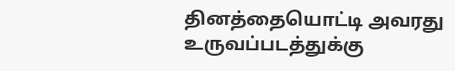தினத்தையொட்டி அவரது உருவப்படத்துக்கு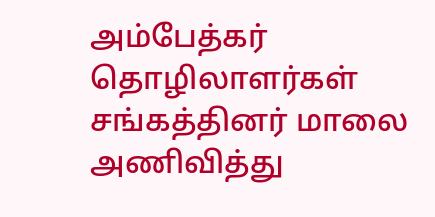அம்பேத்கர் தொழிலாளர்கள் சங்கத்தினர் மாலை அணிவித்து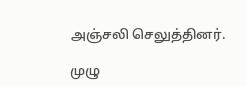அஞ்சலி செலுத்தினர்.

முழு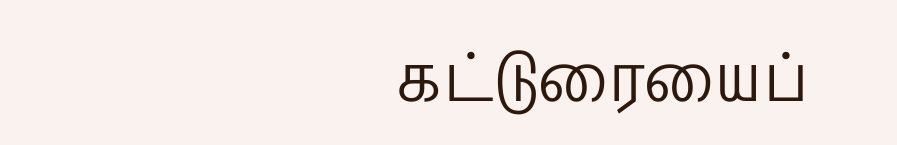கட்டுரையைப்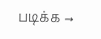படிக்க →